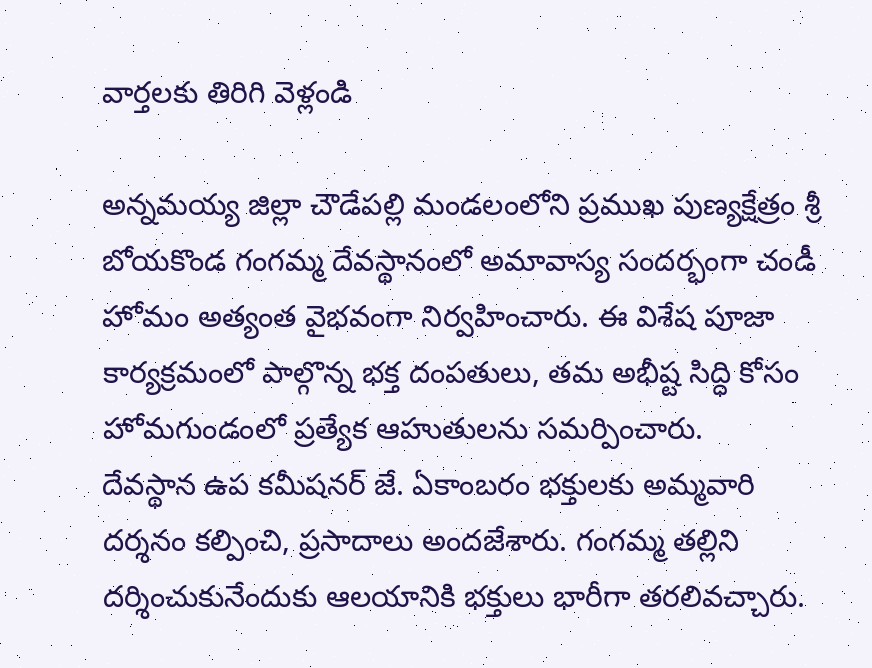వార్తలకు తిరిగి వెళ్లండి

అన్నమయ్య జిల్లా చౌడేపల్లి మండలంలోని ప్రముఖ పుణ్యక్షేత్రం శ్రీ బోయకొండ గంగమ్మ దేవస్థానంలో అమావాస్య సందర్భంగా చండీ హోమం అత్యంత వైభవంగా నిర్వహించారు. ఈ విశేష పూజా కార్యక్రమంలో పాల్గొన్న భక్త దంపతులు, తమ అభీష్ట సిద్ధి కోసం హోమగుండంలో ప్రత్యేక ఆహుతులను సమర్పించారు.
దేవస్థాన ఉప కమీషనర్ జే. ఏకాంబరం భక్తులకు అమ్మవారి దర్శనం కల్పించి, ప్రసాదాలు అందజేశారు. గంగమ్మ తల్లిని దర్శించుకునేందుకు ఆలయానికి భక్తులు భారీగా తరలివచ్చారు.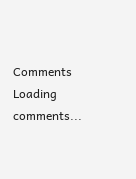Comments
Loading comments...